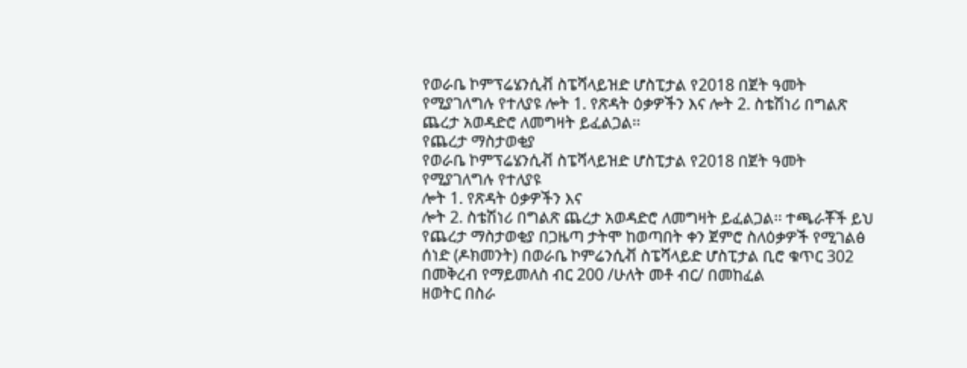የወራቤ ኮምፕሬሄንሲቭ ስፔሻላይዝድ ሆስፒታል የ2018 በጀት ዓመት የሚያገለግሉ የተለያዩ ሎት 1. የጽዳት ዕቃዎችን እና ሎት 2. ስቴሽነሪ በግልጽ ጨረታ አወዳድሮ ለመግዛት ይፈልጋል፡፡
የጨረታ ማስታወቂያ
የወራቤ ኮምፕሬሄንሲቭ ስፔሻላይዝድ ሆስፒታል የ2018 በጀት ዓመት የሚያገለግሉ የተለያዩ
ሎት 1. የጽዳት ዕቃዎችን እና
ሎት 2. ስቴሽነሪ በግልጽ ጨረታ አወዳድሮ ለመግዛት ይፈልጋል፡፡ ተጫራቾች ይህ የጨረታ ማስታወቂያ በጋዜጣ ታትሞ ከወጣበት ቀን ጀምሮ ስለዕቃዎች የሚገልፅ ሰነድ (ዶክመንት) በወራቤ ኮምሬንሲቭ ስፔሻላይድ ሆስፒታል ቢሮ ቁጥር 302 በመቅረብ የማይመለስ ብር 200 /ሁለት መቶ ብር/ በመከፈል
ዘወትር በስራ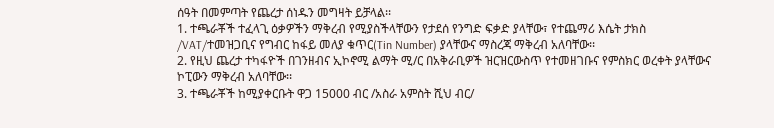ሰዓት በመምጣት የጨረታ ሰነዱን መግዛት ይቻላል፡፡
1. ተጫራቾች ተፈላጊ ዕቃዎችን ማቅረብ የሚያስችላቸውን የታደሰ የንግድ ፍቃድ ያላቸው፣ የተጨማሪ እሴት ታክስ /VAT/ተመዝጋቢና የግብር ከፋይ መለያ ቁጥር(Tin Number) ያላቸውና ማስረጃ ማቅረብ አለባቸው፡፡
2. የዚህ ጨረታ ተካፋዮች በገንዘብና ኢኮኖሚ ልማት ሚ/ር በአቅራቢዎች ዝርዝርውስጥ የተመዘገቡና የምስክር ወረቀት ያላቸውና ኮፒውን ማቅረብ አለባቸው፡፡
3. ተጫራቾች ከሚያቀርቡት ዋጋ 15000 ብር /አስራ አምስት ሺህ ብር/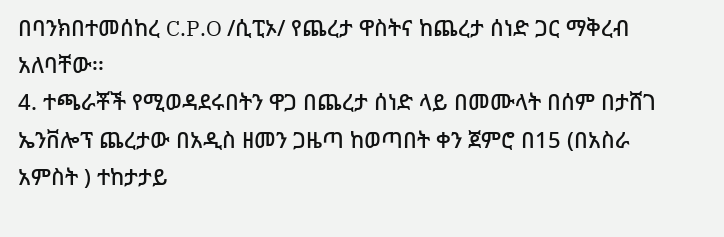በባንክበተመሰከረ C.P.O /ሲፒኦ/ የጨረታ ዋስትና ከጨረታ ሰነድ ጋር ማቅረብ አለባቸው፡፡
4. ተጫራቾች የሚወዳደሩበትን ዋጋ በጨረታ ሰነድ ላይ በመሙላት በሰም በታሸገ ኤንቨሎፕ ጨረታው በአዲስ ዘመን ጋዜጣ ከወጣበት ቀን ጀምሮ በ15 (በአስራ አምስት ) ተከታታይ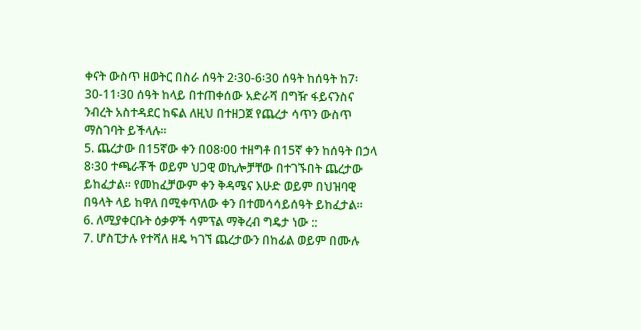ቀናት ውስጥ ዘወትር በስራ ሰዓት 2፡30-6፡30 ሰዓት ከሰዓት ከ7፡30-11፡30 ሰዓት ከላይ በተጠቀሰው አድራሻ በግዥ ፋይናንስና ንብረት አስተዳደር ከፍል ለዚህ በተዘጋጀ የጨረታ ሳጥን ውስጥ ማስገባት ይችላሉ፡፡
5. ጨረታው በ15ኛው ቀን በ08፡00 ተዘግቶ በ15ኛ ቀን ከሰዓት በኃላ 8፡30 ተጫራቾች ወይም ህጋዊ ወኪሎቻቸው በተገኙበት ጨረታው ይከፈታል፡፡ የመከፈቻውም ቀን ቅዳሜና እሁድ ወይም በህዝባዊ በዓላት ላይ ከዋለ በሚቀጥለው ቀን በተመሳሳይሰዓት ይከፈታል፡፡
6. ለሚያቀርቡት ዕቃዎች ሳምፕል ማቅረብ ግዴታ ነው ::
7. ሆስፒታሉ የተሻለ ዘዴ ካገኘ ጨረታውን በከፊል ወይም በሙሉ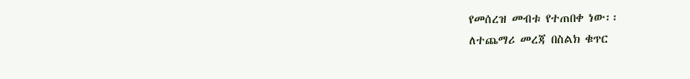የመሰረዝ መብቱ የተጠበቀ ነው፡፡
ለተጨማሪ መረጃ በስልክ ቁጥር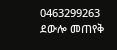0463299263 ደውሎ መጠየቅ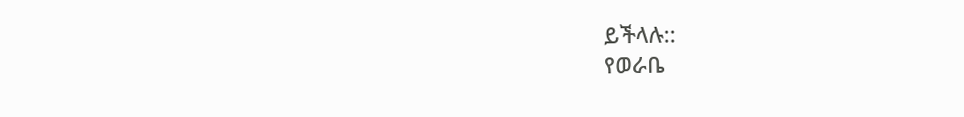ይችላሉ::
የወራቤ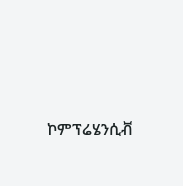ኮምፕሬሄንሲቭ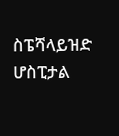ስፔሻላይዝድ ሆስፒታል